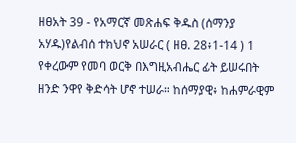ዘፀአት 39 - የአማርኛ መጽሐፍ ቅዱስ (ሰማንያ አሃዱ)የልብሰ ተክህኖ አሠራር ( ዘፀ. 28፥1-14 ) 1 የቀረውም የመባ ወርቅ በእግዚአብሔር ፊት ይሠሩበት ዘንድ ንዋየ ቅድሳት ሆኖ ተሠራ። ከሰማያዊ፥ ከሐምራዊም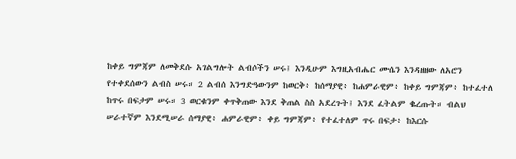ከቀይ ግምጃም ለመቅደሱ አገልግሎት ልብሶችን ሠሩ፤ እንዲሁም እግዚአብሔር ሙሴን እንዳዘዘው ለአሮን የተቀደሰውን ልብስ ሠሩ። 2 ልብሰ እንግድዓውንም ከወርቅ፥ ከሰማያዊ፥ ከሐምራዊም፥ ከቀይ ግምጃም፥ ከተፈተለ ከጥሩ በፍታም ሠሩ። 3 ወርቁንም ቀጥቅጠው እንደ ቅጠል ስስ አደረጉት፤ እንደ ፈትልም ቈረጡት። ብልህ ሠራተኛም እንደሚሠራ ሰማያዊ፥ ሐምራዊም፥ ቀይ ግምጃም፥ የተፈተለም ጥሩ በፍታ፥ ከእርሱ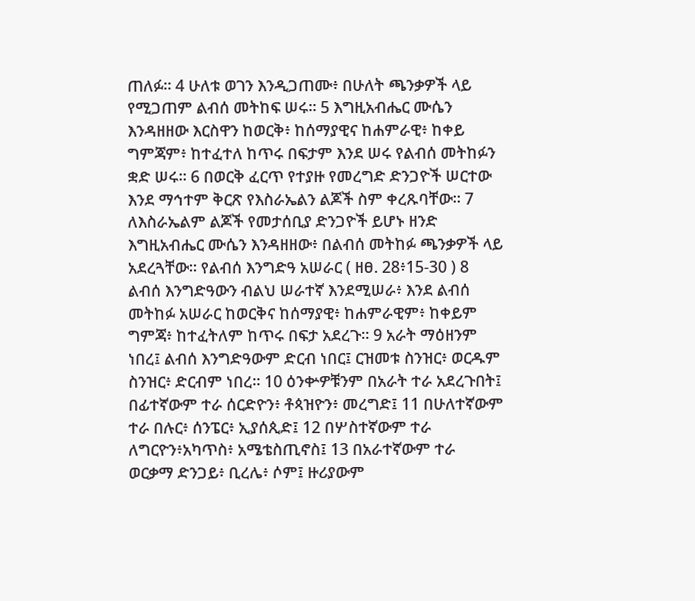ጠለፉ። 4 ሁለቱ ወገን እንዲጋጠሙ፥ በሁለት ጫንቃዎች ላይ የሚጋጠም ልብሰ መትከፍ ሠሩ። 5 እግዚአብሔር ሙሴን እንዳዘዘው እርስዋን ከወርቅ፥ ከሰማያዊና ከሐምራዊ፥ ከቀይ ግምጃም፥ ከተፈተለ ከጥሩ በፍታም እንደ ሠሩ የልብሰ መትከፉን ቋድ ሠሩ። 6 በወርቅ ፈርጥ የተያዙ የመረግድ ድንጋዮች ሠርተው እንደ ማኅተም ቅርጽ የእስራኤልን ልጆች ስም ቀረጹባቸው። 7 ለእስራኤልም ልጆች የመታሰቢያ ድንጋዮች ይሆኑ ዘንድ እግዚአብሔር ሙሴን እንዳዘዘው፥ በልብሰ መትከፉ ጫንቃዎች ላይ አደረጓቸው። የልብሰ እንግድዓ አሠራር ( ዘፀ. 28፥15-30 ) 8 ልብሰ እንግድዓውን ብልህ ሠራተኛ እንደሚሠራ፥ እንደ ልብሰ መትከፉ አሠራር ከወርቅና ከሰማያዊ፥ ከሐምራዊም፥ ከቀይም ግምጃ፥ ከተፈትለም ከጥሩ በፍታ አደረጉ። 9 አራት ማዕዘንም ነበረ፤ ልብሰ እንግድዓውም ድርብ ነበር፤ ርዝመቱ ስንዝር፥ ወርዱም ስንዝር፥ ድርብም ነበረ። 10 ዕንቍዎቹንም በአራት ተራ አደረጉበት፤ በፊተኛውም ተራ ሰርድዮን፥ ቶጳዝዮን፥ መረግድ፤ 11 በሁለተኛውም ተራ በሉር፥ ሰንፔር፥ ኢያሰጲድ፤ 12 በሦስተኛውም ተራ ለግርዮን፥አካጥስ፥ አሜቴስጢኖስ፤ 13 በአራተኛውም ተራ ወርቃማ ድንጋይ፥ ቢረሌ፥ ሶም፤ ዙሪያውም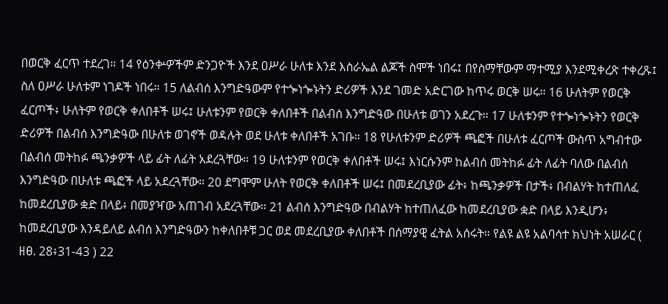በወርቅ ፈርጥ ተደረገ። 14 የዕንቍዎችም ድንጋዮች እንደ ዐሥራ ሁለቱ እንደ እስራኤል ልጆች ስሞች ነበሩ፤ በየስማቸውም ማተሚያ እንደሚቀረጽ ተቀረጹ፤ ስለ ዐሥራ ሁለቱም ነገዶች ነበሩ። 15 ለልብሰ እንግድዓውም የተጐነጐኑትን ድሪዎች እንደ ገመድ አድርገው ከጥሩ ወርቅ ሠሩ። 16 ሁለትም የወርቅ ፈርጦች፥ ሁለትም የወርቅ ቀለበቶች ሠሩ፤ ሁለቱንም የወርቅ ቀለበቶች በልብሰ እንግድዓው በሁለቱ ወገን አደረጉ። 17 ሁለቱንም የተጐነጐኑትን የወርቅ ድሪዎች በልብሰ እንግድዓው በሁለቱ ወገኖች ወዳሉት ወደ ሁለቱ ቀለበቶች አገቡ። 18 የሁለቱንም ድሪዎች ጫፎች በሁለቱ ፈርጦች ውስጥ አግብተው በልብሰ መትከፉ ጫንቃዎች ላይ ፊት ለፊት አደረጓቸው። 19 ሁለቱንም የወርቅ ቀለበቶች ሠሩ፤ እነርሱንም ከልብሰ መትከፉ ፊት ለፊት ባለው በልብሰ እንግድዓው በሁለቱ ጫፎች ላይ አደረጓቸው። 20 ደግሞም ሁለት የወርቅ ቀለበቶች ሠሩ፤ በመደረቢያው ፊት፥ ከጫንቃዎች በታች፥ በብልሃት ከተጠለፈ ከመደረቢያው ቋድ በላይ፥ በመያዣው አጠገብ አደረጓቸው። 21 ልብሰ እንግድዓው በብልሃት ከተጠለፈው ከመደረቢያው ቋድ በላይ እንዲሆን፥ ከመደረቢያው እንዳይለይ ልብሰ እንግድዓውን ከቀለበቶቹ ጋር ወደ መደረቢያው ቀለበቶች በሰማያዊ ፈትል አሰሩት። የልዩ ልዩ አልባሳተ ክህነት አሠራር ( ዘፀ. 28፥31-43 ) 22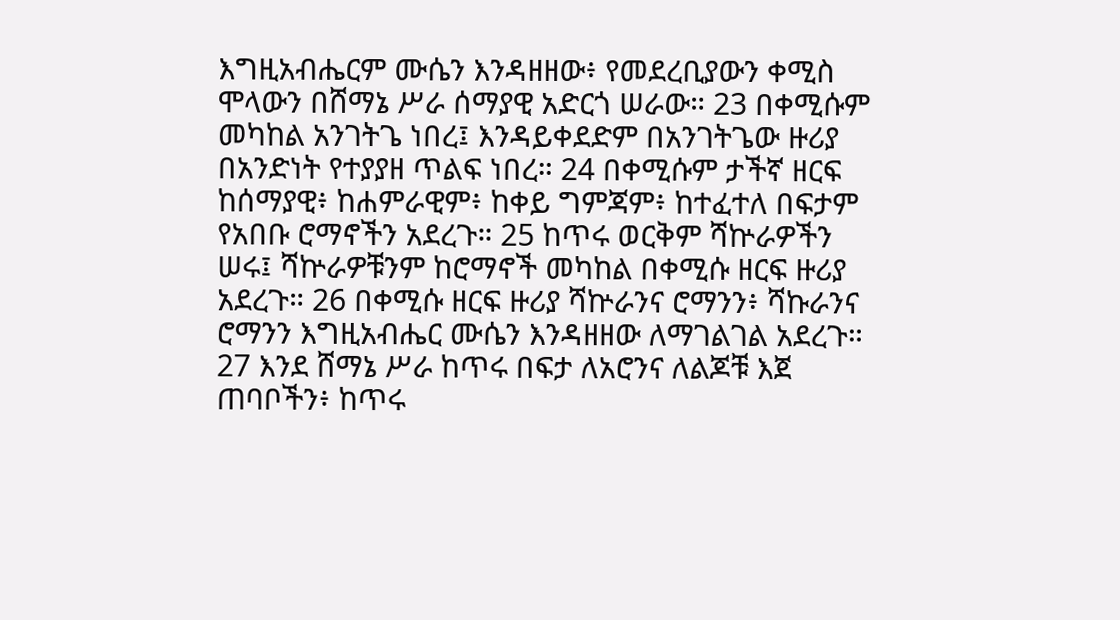እግዚአብሔርም ሙሴን እንዳዘዘው፥ የመደረቢያውን ቀሚስ ሞላውን በሸማኔ ሥራ ሰማያዊ አድርጎ ሠራው። 23 በቀሚሱም መካከል አንገትጌ ነበረ፤ እንዳይቀደድም በአንገትጌው ዙሪያ በአንድነት የተያያዘ ጥልፍ ነበረ። 24 በቀሚሱም ታችኛ ዘርፍ ከሰማያዊ፥ ከሐምራዊም፥ ከቀይ ግምጃም፥ ከተፈተለ በፍታም የአበቡ ሮማኖችን አደረጉ። 25 ከጥሩ ወርቅም ሻኵራዎችን ሠሩ፤ ሻኵራዎቹንም ከሮማኖች መካከል በቀሚሱ ዘርፍ ዙሪያ አደረጉ። 26 በቀሚሱ ዘርፍ ዙሪያ ሻኵራንና ሮማንን፥ ሻኩራንና ሮማንን እግዚአብሔር ሙሴን እንዳዘዘው ለማገልገል አደረጉ። 27 እንደ ሸማኔ ሥራ ከጥሩ በፍታ ለአሮንና ለልጆቹ እጀ ጠባቦችን፥ ከጥሩ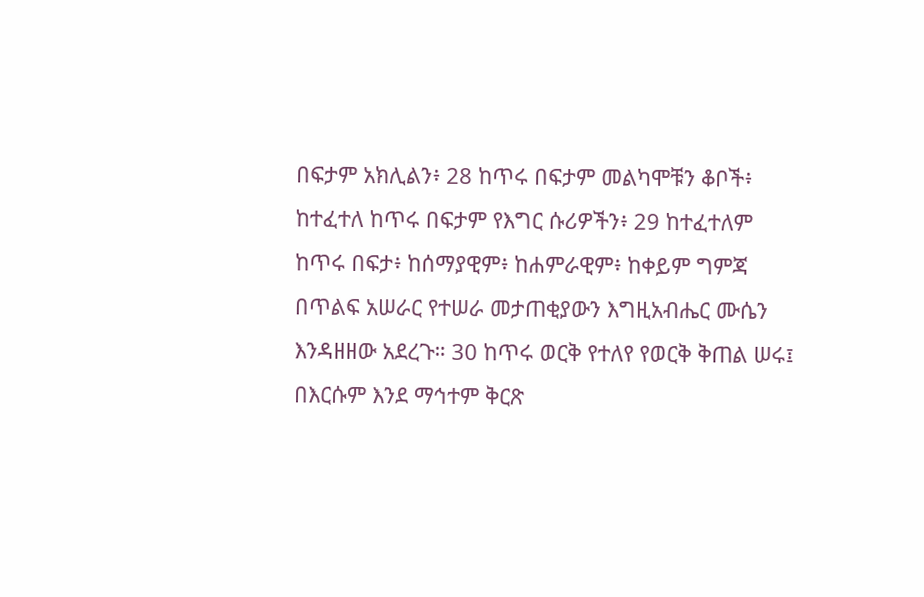በፍታም አክሊልን፥ 28 ከጥሩ በፍታም መልካሞቹን ቆቦች፥ ከተፈተለ ከጥሩ በፍታም የእግር ሱሪዎችን፥ 29 ከተፈተለም ከጥሩ በፍታ፥ ከሰማያዊም፥ ከሐምራዊም፥ ከቀይም ግምጃ በጥልፍ አሠራር የተሠራ መታጠቂያውን እግዚአብሔር ሙሴን እንዳዘዘው አደረጉ። 30 ከጥሩ ወርቅ የተለየ የወርቅ ቅጠል ሠሩ፤ በእርሱም እንደ ማኅተም ቅርጽ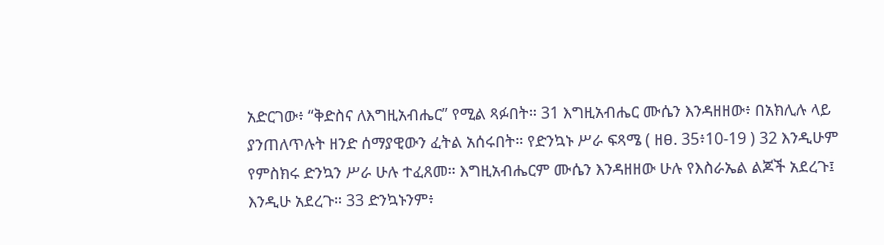አድርገው፥ “ቅድስና ለእግዚአብሔር” የሚል ጻፉበት። 31 እግዚአብሔር ሙሴን እንዳዘዘው፥ በአክሊሉ ላይ ያንጠለጥሉት ዘንድ ሰማያዊውን ፈትል አሰሩበት። የድንኳኑ ሥራ ፍጻሜ ( ዘፀ. 35፥10-19 ) 32 እንዲሁም የምስክሩ ድንኳን ሥራ ሁሉ ተፈጸመ። እግዚአብሔርም ሙሴን እንዳዘዘው ሁሉ የእስራኤል ልጆች አደረጉ፤ እንዲሁ አደረጉ። 33 ድንኳኑንም፥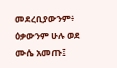መደረቢያውንም፥ ዕቃውንም ሁሉ ወደ ሙሴ አመጡ፤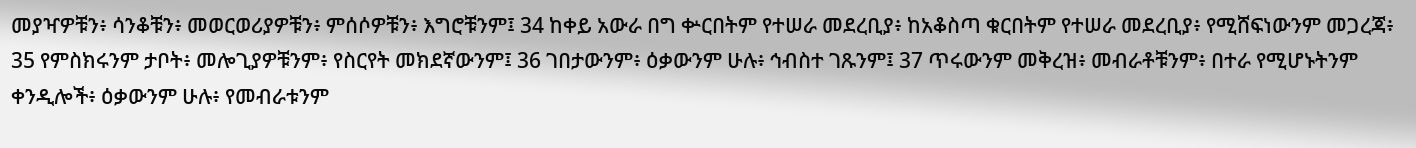መያዣዎቹን፥ ሳንቆቹን፥ መወርወሪያዎቹን፥ ምሰሶዎቹን፥ እግሮቹንም፤ 34 ከቀይ አውራ በግ ቍርበትም የተሠራ መደረቢያ፥ ከአቆስጣ ቁርበትም የተሠራ መደረቢያ፥ የሚሸፍነውንም መጋረጃ፥ 35 የምስክሩንም ታቦት፥ መሎጊያዎቹንም፥ የስርየት መክደኛውንም፤ 36 ገበታውንም፥ ዕቃውንም ሁሉ፥ ኅብስተ ገጹንም፤ 37 ጥሩውንም መቅረዝ፥ መብራቶቹንም፥ በተራ የሚሆኑትንም ቀንዲሎች፥ ዕቃውንም ሁሉ፥ የመብራቱንም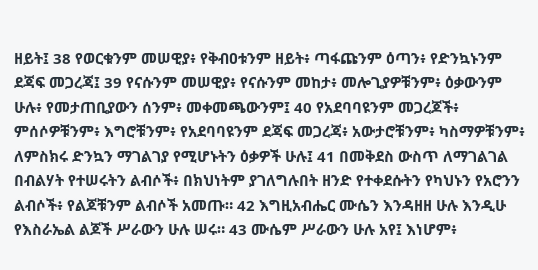ዘይት፤ 38 የወርቁንም መሠዊያ፥ የቅብዐቱንም ዘይት፥ ጣፋጩንም ዕጣን፥ የድንኳኑንም ደጃፍ መጋረጃ፤ 39 የናሱንም መሠዊያ፥ የናሱንም መከታ፥ መሎጊያዎቹንም፥ ዕቃውንም ሁሉ፥ የመታጠቢያውን ሰንም፥ መቀመጫውንም፤ 40 የአደባባዩንም መጋረጆች፥ ምሰሶዎቹንም፥ እግሮቹንም፥ የአደባባዩንም ደጃፍ መጋረጃ፥ አውታሮቹንም፥ ካስማዎቹንም፥ ለምስክሩ ድንኳን ማገልገያ የሚሆኑትን ዕቃዎች ሁሉ፤ 41 በመቅደስ ውስጥ ለማገልገል በብልሃት የተሠሩትን ልብሶች፥ በክህነትም ያገለግሉበት ዘንድ የተቀደሱትን የካህኑን የአሮንን ልብሶች፥ የልጆቹንም ልብሶች አመጡ። 42 እግዚአብሔር ሙሴን እንዳዘዘ ሁሉ እንዲሁ የእስራኤል ልጆች ሥራውን ሁሉ ሠሩ። 43 ሙሴም ሥራውን ሁሉ አየ፤ እነሆም፥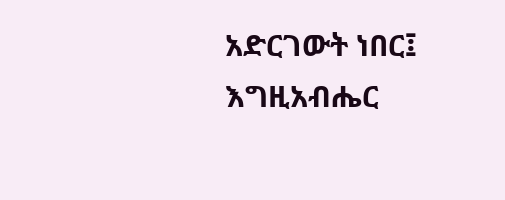አድርገውት ነበር፤ እግዚአብሔር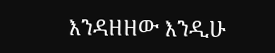እንዳዘዘው እንዲሁ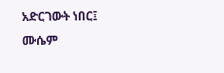አድርገውት ነበር፤ ሙሴም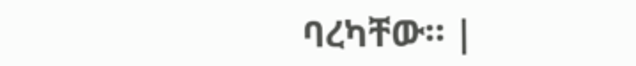ባረካቸው። |